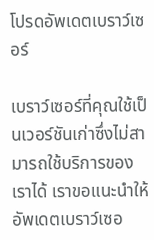โปรดอัพเดตเบราว์เซอร์

เบราว์เซอร์ที่คุณใช้เป็นเวอร์ชันเก่าซึ่งไม่สามารถใช้บริการของเราได้ เราขอแนะนำให้อัพเดตเบราว์เซอ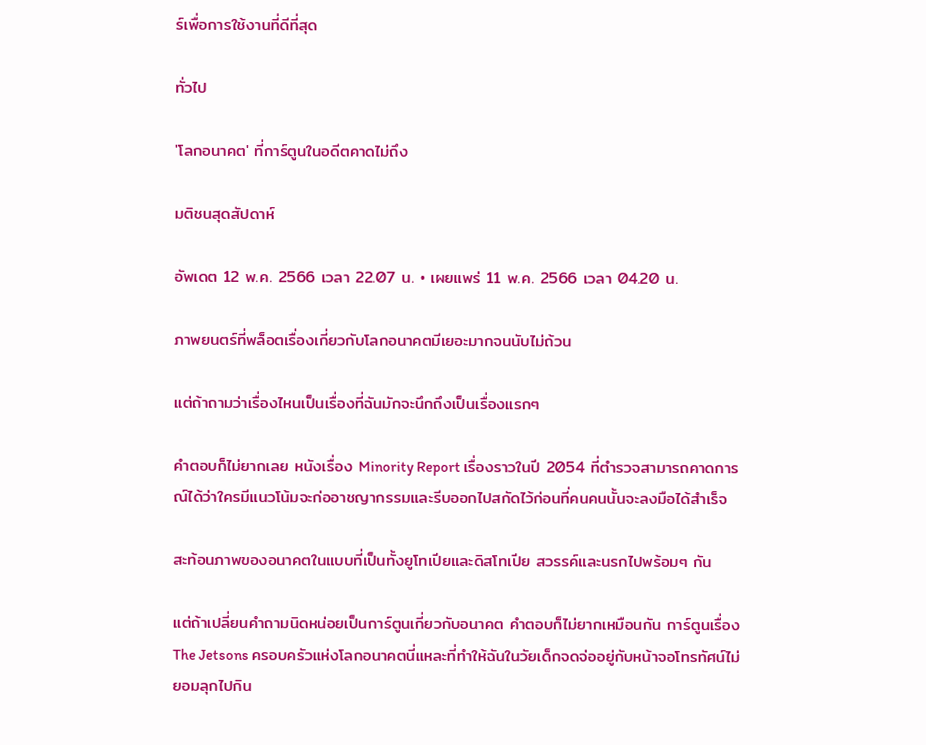ร์เพื่อการใช้งานที่ดีที่สุด

ทั่วไป

'โลกอนาคต' ที่การ์ตูนในอดีตคาดไม่ถึง

มติชนสุดสัปดาห์

อัพเดต 12 พ.ค. 2566 เวลา 22.07 น. • เผยแพร่ 11 พ.ค. 2566 เวลา 04.20 น.

ภาพยนตร์ที่พล็อตเรื่องเกี่ยวกับโลกอนาคตมีเยอะมากจนนับไม่ถ้วน

แต่ถ้าถามว่าเรื่องไหนเป็นเรื่องที่ฉันมักจะนึกถึงเป็นเรื่องแรกๆ

คำตอบก็ไม่ยากเลย หนังเรื่อง Minority Report เรื่องราวในปี 2054 ที่ตำรวจสามารถคาดการณ์ได้ว่าใครมีแนวโน้มจะก่ออาชญากรรมและรีบออกไปสกัดไว้ก่อนที่คนคนนั้นจะลงมือได้สำเร็จ

สะท้อนภาพของอนาคตในแบบที่เป็นทั้งยูโทเปียและดิสโทเปีย สวรรค์และนรกไปพร้อมๆ กัน

แต่ถ้าเปลี่ยนคำถามนิดหน่อยเป็นการ์ตูนเกี่ยวกับอนาคต คำตอบก็ไม่ยากเหมือนกัน การ์ตูนเรื่อง The Jetsons ครอบครัวแห่งโลกอนาคตนี่แหละที่ทำให้ฉันในวัยเด็กจดจ่ออยู่กับหน้าจอโทรทัศน์ไม่ยอมลุกไปกิน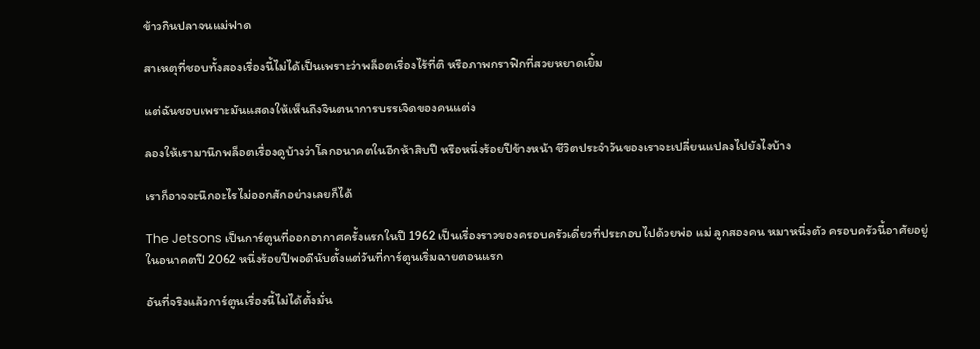ข้าวกินปลาจนแม่ฟาด

สาเหตุที่ชอบทั้งสองเรื่องนี้ไม่ได้เป็นเพราะว่าพล็อตเรื่องไร้ที่ติ หรือภาพกราฟิกที่สวยหยาดเยิ้ม

แต่ฉันชอบเพราะมันแสดงให้เห็นถึงจินตนาการบรรเจิดของคนแต่ง

ลองให้เรามานึกพล็อตเรื่องดูบ้างว่าโลกอนาคตในอีกห้าสิบปี หรือหนึ่งร้อยปีข้างหน้า ชีวิตประจำวันของเราจะเปลี่ยนแปลงไปยังไงบ้าง

เราก็อาจจะนึกอะไรไม่ออกสักอย่างเลยก็ได้

The Jetsons เป็นการ์ตูนที่ออกอากาศครั้งแรกในปี 1962 เป็นเรื่องราวของครอบครัวเดี่ยวที่ประกอบไปด้วยพ่อ แม่ ลูกสองคน หมาหนึ่งตัว ครอบครัวนี้อาศัยอยู่ในอนาคตปี 2062 หนึ่งร้อยปีพอดีนับตั้งแต่วันที่การ์ตูนเริ่มฉายตอนแรก

อันที่จริงแล้วการ์ตูนเรื่องนี้ไม่ได้ตั้งมั่น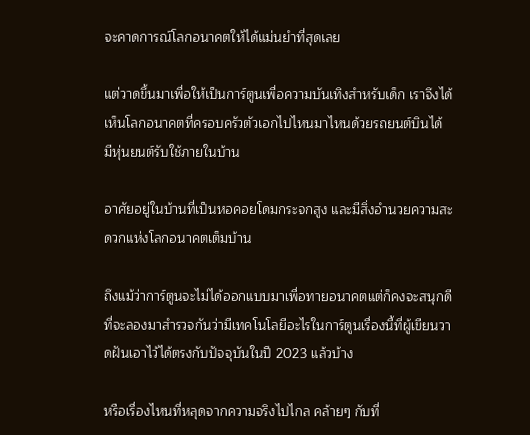จะคาดการณ์โลกอนาคตให้ได้แม่นยำที่สุดเลย

แต่วาดขึ้นมาเพื่อให้เป็นการ์ตูนเพื่อความบันเทิงสำหรับเด็ก เราจึงได้เห็นโลกอนาคตที่ครอบครัวตัวเอกไปไหนมาไหนด้วยรถยนต์บินได้ มีหุ่นยนต์รับใช้ภายในบ้าน

อาศัยอยู่ในบ้านที่เป็นหอคอยโดมกระจกสูง และมีสิ่งอำนวยความสะดวกแห่งโลกอนาคตเต็มบ้าน

ถึงแม้ว่าการ์ตูนจะไม่ได้ออกแบบมาเพื่อทายอนาคตแต่ก็คงจะสนุกดีที่จะลองมาสำรวจกันว่ามีเทคโนโลยีอะไรในการ์ตูนเรื่องนี้ที่ผู้เขียนวาดฝันเอาไว้ได้ตรงกับปัจจุบันในปี 2023 แล้วบ้าง

หรือเรื่องไหนที่หลุดจากความจริงไปไกล คล้ายๆ กับที่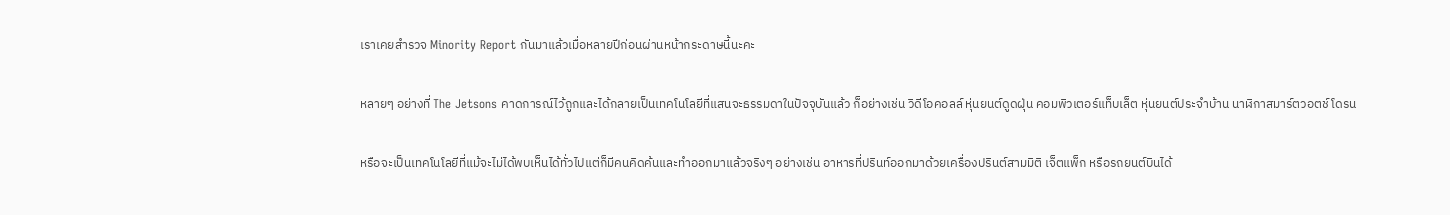เราเคยสำรวจ Minority Report กันมาแล้วเมื่อหลายปีก่อนผ่านหน้ากระดาษนี้นะคะ

หลายๆ อย่างที่ The Jetsons คาดการณ์ไว้ถูกและได้กลายเป็นเทคโนโลยีที่แสนจะธรรมดาในปัจจุบันแล้ว ก็อย่างเช่น วิดีโอคอลล์ หุ่นยนต์ดูดฝุ่น คอมพิวเตอร์แท็บเล็ต หุ่นยนต์ประจำบ้าน นาฬิกาสมาร์ตวอตช์ โดรน

หรือจะเป็นเทคโนโลยีที่แม้จะไม่ได้พบเห็นได้ทั่วไปแต่ก็มีคนคิดค้นและทำออกมาแล้วจริงๆ อย่างเช่น อาหารที่ปรินท์ออกมาด้วยเครื่องปรินต์สามมิติ เจ็ตแพ็ก หรือรถยนต์บินได้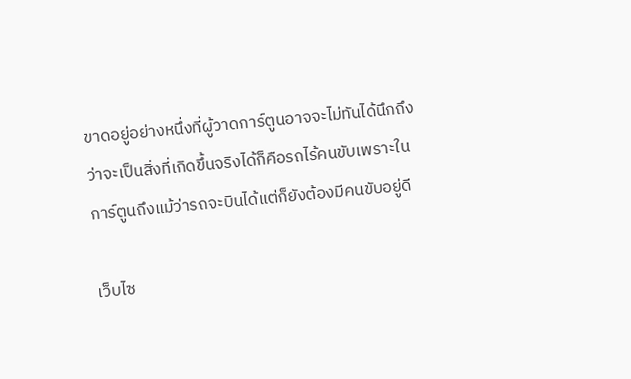ขาดอยู่อย่างหนึ่งที่ผู้วาดการ์ตูนอาจจะไม่ทันได้นึกถึงว่าจะเป็นสิ่งที่เกิดขึ้นจริงได้ก็คือรถไร้คนขับเพราะในการ์ตูนถึงแม้ว่ารถจะบินได้แต่ก็ยังต้องมีคนขับอยู่ดี

เว็บไซ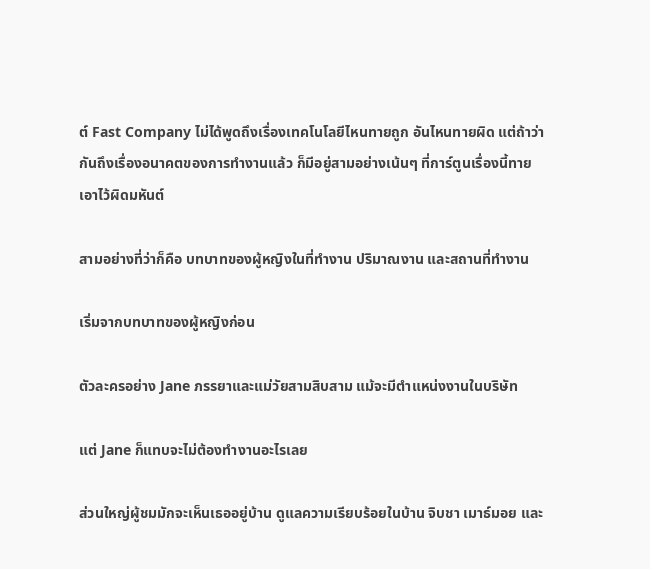ต์ Fast Company ไม่ได้พูดถึงเรื่องเทคโนโลยีไหนทายถูก อันไหนทายผิด แต่ถ้าว่ากันถึงเรื่องอนาคตของการทำงานแล้ว ก็มีอยู่สามอย่างเน้นๆ ที่การ์ตูนเรื่องนี้ทายเอาไว้ผิดมหันต์

สามอย่างที่ว่าก็คือ บทบาทของผู้หญิงในที่ทำงาน ปริมาณงาน และสถานที่ทำงาน

เริ่มจากบทบาทของผู้หญิงก่อน

ตัวละครอย่าง Jane ภรรยาและแม่วัยสามสิบสาม แม้จะมีตำแหน่งงานในบริษัท

แต่ Jane ก็แทบจะไม่ต้องทำงานอะไรเลย

ส่วนใหญ่ผู้ชมมักจะเห็นเธออยู่บ้าน ดูแลความเรียบร้อยในบ้าน จิบชา เมาธ์มอย และ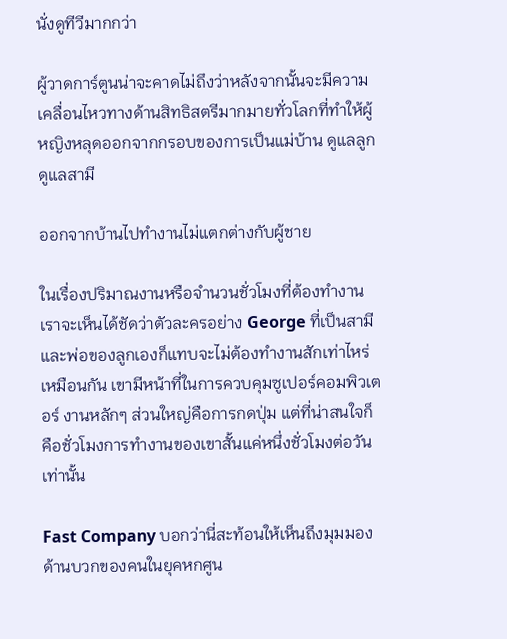นั่งดูทีวีมากกว่า

ผู้วาดการ์ตูนน่าจะคาดไม่ถึงว่าหลังจากนั้นจะมีความเคลื่อนไหวทางด้านสิทธิสตรีมากมายทั่วโลกที่ทำให้ผู้หญิงหลุดออกจากกรอบของการเป็นแม่บ้าน ดูแลลูก ดูแลสามี

ออกจากบ้านไปทำงานไม่แตกต่างกับผู้ชาย

ในเรื่องปริมาณงานหรือจำนวนชั่วโมงที่ต้องทำงาน เราจะเห็นได้ชัดว่าตัวละครอย่าง George ที่เป็นสามีและพ่อของลูกเองก็แทบจะไม่ต้องทำงานสักเท่าไหร่เหมือนกัน เขามีหน้าที่ในการควบคุมซูเปอร์คอมพิวเตอร์ งานหลักๆ ส่วนใหญ่คือการกดปุ่ม แต่ที่น่าสนใจก็คือชั่วโมงการทำงานของเขาสั้นแค่หนึ่งชั่วโมงต่อวันเท่านั้น

Fast Company บอกว่านี่สะท้อนให้เห็นถึงมุมมองด้านบวกของคนในยุคหกศูน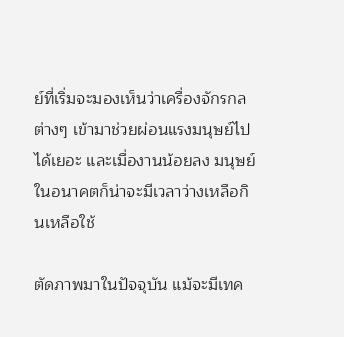ย์ที่เริ่มจะมองเห็นว่าเครื่องจักรกลต่างๆ เข้ามาช่วยผ่อนแรงมนุษย์ไปได้เยอะ และเมื่องานน้อยลง มนุษย์ในอนาคตก็น่าจะมีเวลาว่างเหลือกินเหลือใช้

ตัดภาพมาในปัจจุบัน แม้จะมีเทค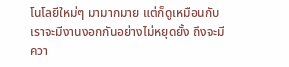โนโลยีใหม่ๆ มามากมาย แต่ก็ดูเหมือนกับเราจะมีงานงอกกันอย่างไม่หยุดยั้ง ถึงจะมีควา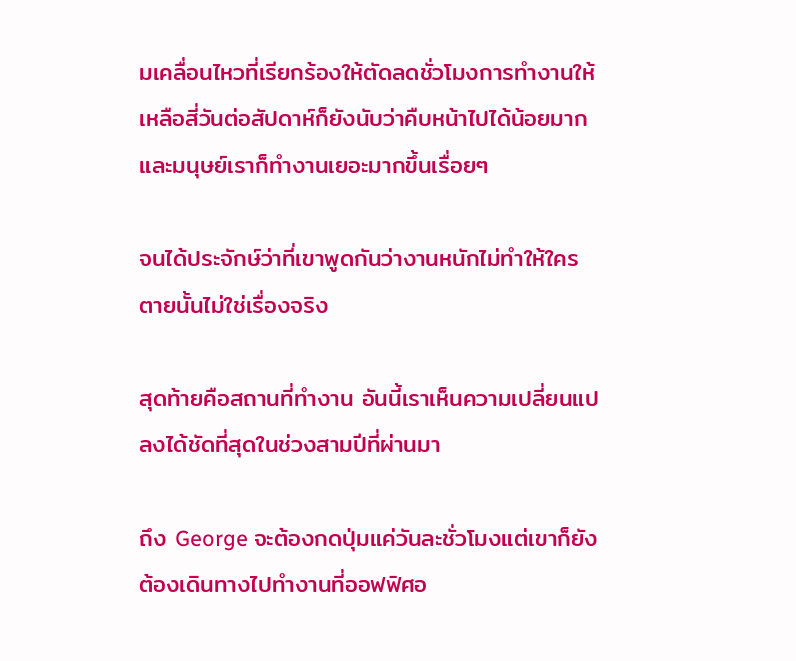มเคลื่อนไหวที่เรียกร้องให้ตัดลดชั่วโมงการทำงานให้เหลือสี่วันต่อสัปดาห์ก็ยังนับว่าคืบหน้าไปได้น้อยมาก และมนุษย์เราก็ทำงานเยอะมากขึ้นเรื่อยๆ

จนได้ประจักษ์ว่าที่เขาพูดกันว่างานหนักไม่ทำให้ใครตายนั้นไม่ใช่เรื่องจริง

สุดท้ายคือสถานที่ทำงาน อันนี้เราเห็นความเปลี่ยนแปลงได้ชัดที่สุดในช่วงสามปีที่ผ่านมา

ถึง George จะต้องกดปุ่มแค่วันละชั่วโมงแต่เขาก็ยังต้องเดินทางไปทำงานที่ออฟฟิศอ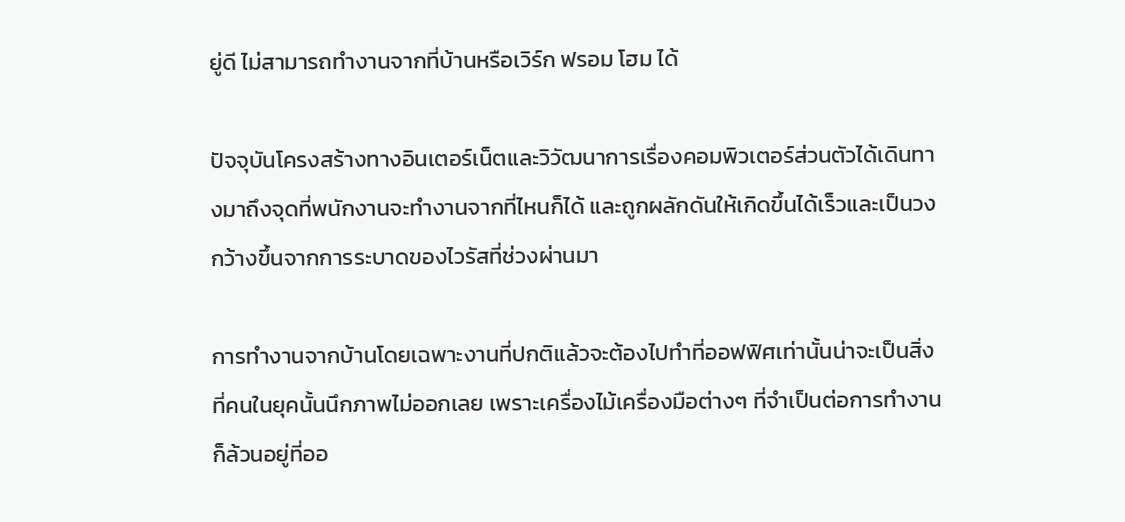ยู่ดี ไม่สามารถทำงานจากที่บ้านหรือเวิร์ก ฟรอม โฮม ได้

ปัจจุบันโครงสร้างทางอินเตอร์เน็ตและวิวัฒนาการเรื่องคอมพิวเตอร์ส่วนตัวได้เดินทางมาถึงจุดที่พนักงานจะทำงานจากที่ไหนก็ได้ และถูกผลักดันให้เกิดขึ้นได้เร็วและเป็นวงกว้างขึ้นจากการระบาดของไวรัสที่ช่วงผ่านมา

การทำงานจากบ้านโดยเฉพาะงานที่ปกติแล้วจะต้องไปทำที่ออฟฟิศเท่านั้นน่าจะเป็นสิ่งที่คนในยุคนั้นนึกภาพไม่ออกเลย เพราะเครื่องไม้เครื่องมือต่างๆ ที่จำเป็นต่อการทำงานก็ล้วนอยู่ที่ออ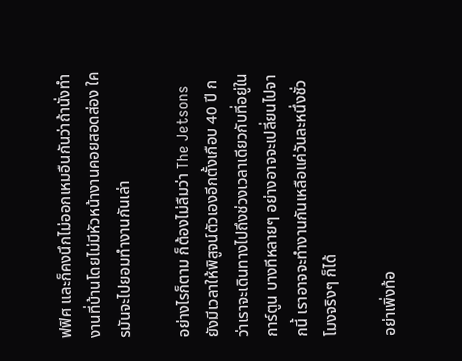ฟฟิศ และก็คงนึกไม่ออกเหมอืนกันว่าถ้านั่งทำงานที่บ้านโดยไม่มีหัวหน้างานคอยสอดส่อง ใครมันจะไปยอมทำงานกันเล่า

อย่างไรก็ตาม ก็ต้องไม่ลืมว่า The Jetsons ยังมีเวลาให้พิสูจน์ตัวเองอีกตั้งเกือบ 40 ปี กว่าเราจะเดินทางไปถึงช่วงเวลาเดียวกับที่อยู่ในการ์ตูน บางทีหลายๆ อย่างอาจจะเปลี่ยนไปจากนี้ เราอาจจะทำงานกันเหลือแค่วันละหนึ่งชั่วโมงจริงๆ ก็ได้

อย่าเพิ่งท้อ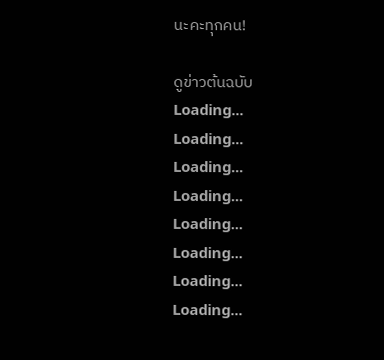นะคะทุกคน!

ดูข่าวต้นฉบับ
Loading...
Loading...
Loading...
Loading...
Loading...
Loading...
Loading...
Loading...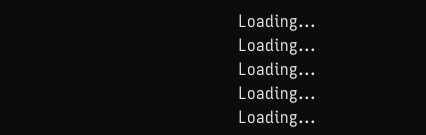Loading...
Loading...
Loading...
Loading...
Loading...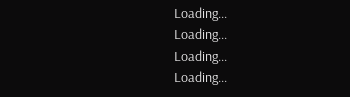Loading...
Loading...
Loading...
Loading...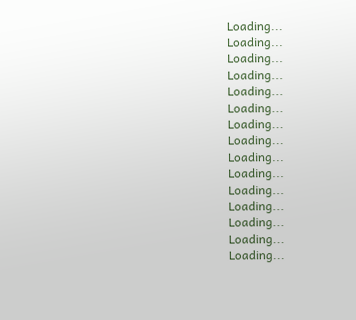Loading...
Loading...
Loading...
Loading...
Loading...
Loading...
Loading...
Loading...
Loading...
Loading...
Loading...
Loading...
Loading...
Loading...
Loading...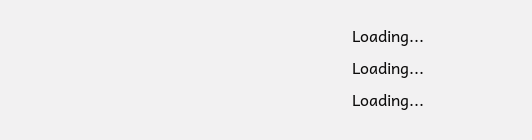Loading...
Loading...
Loading...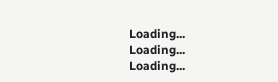Loading...
Loading...
Loading...